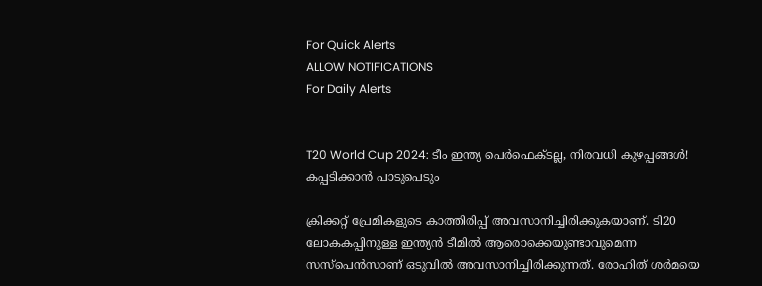For Quick Alerts
ALLOW NOTIFICATIONS
For Daily Alerts


T20 World Cup 2024: ടീം ഇന്ത്യ പെര്‍ഫെക്ടല്ല, നിരവധി കുഴപ്പങ്ങള്‍! കപ്പടിക്കാന്‍ പാടുപെടും

ക്രിക്കറ്റ് പ്രേമികളുടെ കാത്തിരിപ്പ് അവസാനിച്ചിരിക്കുകയാണ്. ടി20 ലോകകപ്പിനുള്ള ഇന്ത്യന്‍ ടീമില്‍ ആരൊക്കെയുണ്ടാവുമെന്ന സസ്‌പെന്‍സാണ് ഒടുവില്‍ അവസാനിച്ചിരിക്കുന്നത്. രോഹിത് ശര്‍മയെ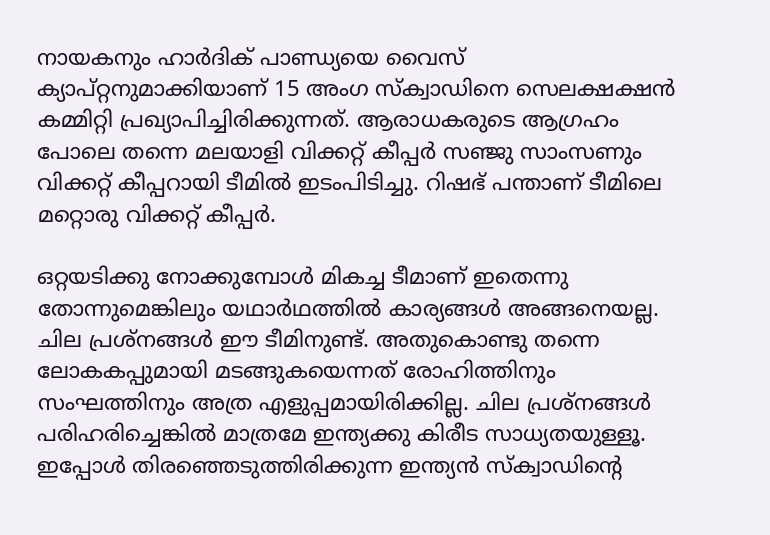നായകനും ഹാര്‍ദിക് പാണ്ഡ്യയെ വൈസ് ക്യാപ്റ്റനുമാക്കിയാണ് 15 അംഗ സ്‌ക്വാഡിനെ സെലക്ഷക്ഷന്‍ കമ്മിറ്റി പ്രഖ്യാപിച്ചിരിക്കുന്നത്. ആരാധകരുടെ ആഗ്രഹം പോലെ തന്നെ മലയാളി വിക്കറ്റ് കീപ്പര്‍ സഞ്ജു സാംസണും വിക്കറ്റ് കീപ്പറായി ടീമില്‍ ഇടംപിടിച്ചു. റിഷഭ് പന്താണ് ടീമിലെ മറ്റൊരു വിക്കറ്റ് കീപ്പര്‍.

ഒറ്റയടിക്കു നോക്കുമ്പോള്‍ മികച്ച ടീമാണ് ഇതെന്നു തോന്നുമെങ്കിലും യഥാര്‍ഥത്തില്‍ കാര്യങ്ങള്‍ അങ്ങനെയല്ല. ചില പ്രശ്‌നങ്ങള്‍ ഈ ടീമിനുണ്ട്. അതുകൊണ്ടു തന്നെ ലോകകപ്പുമായി മടങ്ങുകയെന്നത് രോഹിത്തിനും സംഘത്തിനും അത്ര എളുപ്പമായിരിക്കില്ല. ചില പ്രശ്‌നങ്ങള്‍ പരിഹരിച്ചെങ്കില്‍ മാത്രമേ ഇന്ത്യക്കു കിരീട സാധ്യതയുള്ളൂ. ഇപ്പോള്‍ തിരഞ്ഞെടുത്തിരിക്കുന്ന ഇന്ത്യന്‍ സ്‌ക്വാഡിന്റെ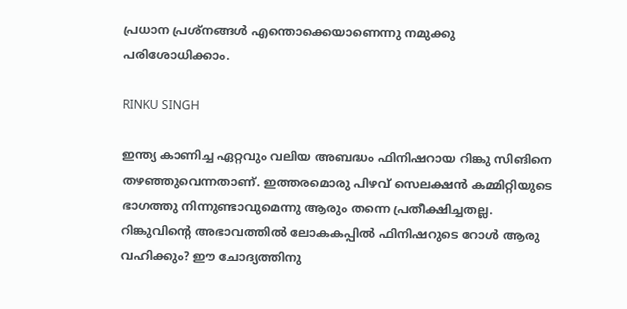പ്രധാന പ്രശ്‌നങ്ങള്‍ എന്തൊക്കെയാണെന്നു നമുക്കു പരിശോധിക്കാം.

RINKU SINGH

ഇന്ത്യ കാണിച്ച ഏറ്റവും വലിയ അബദ്ധം ഫിനിഷറായ റിങ്കു സിങിനെ തഴഞ്ഞുവെന്നതാണ്. ഇത്തരമൊരു പിഴവ് സെലക്ഷന്‍ കമ്മിറ്റിയുടെ ഭാഗത്തു നിന്നുണ്ടാവുമെന്നു ആരും തന്നെ പ്രതീക്ഷിച്ചതല്ല. റിങ്കുവിന്റെ അഭാവത്തില്‍ ലോകകപ്പില്‍ ഫിനിഷറുടെ റോള്‍ ആരു വഹിക്കും? ഈ ചോദ്യത്തിനു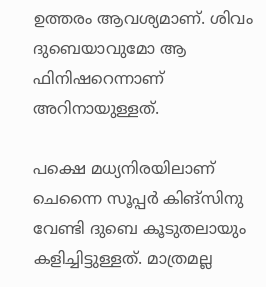ഉത്തരം ആവശ്യമാണ്. ശിവം ദുബെയാവുമോ ആ ഫിനിഷറെന്നാണ് അറിനായുള്ളത്.

പക്ഷെ മധ്യനിരയിലാണ് ചെന്നൈ സൂപ്പര്‍ കിങ്‌സിനു വേണ്ടി ദുബെ കൂടുതലായും കളിച്ചിട്ടുള്ളത്. മാത്രമല്ല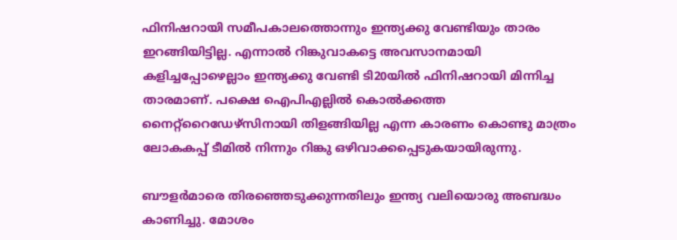ഫിനിഷറായി സമീപകാലത്തൊന്നും ഇന്ത്യക്കു വേണ്ടിയും താരം ഇറങ്ങിയിട്ടില്ല. എന്നാല്‍ റിങ്കുവാകട്ടെ അവസാനമായി കളിച്ചപ്പോഴെല്ലാം ഇന്ത്യക്കു വേണ്ടി ടി20യില്‍ ഫിനിഷറായി മിന്നിച്ച താരമാണ്. പക്ഷെ ഐപിഎല്ലില്‍ കൊല്‍ക്കത്ത നൈറ്റ്‌റൈഡേഴ്‌സിനായി തിളങ്ങിയില്ല എന്ന കാരണം കൊണ്ടു മാത്രം ലോകകപ്പ് ടീമില്‍ നിന്നും റിങ്കു ഒഴിവാക്കപ്പെടുകയായിരുന്നു.

ബൗളര്‍മാരെ തിരഞ്ഞെടുക്കുന്നതിലും ഇന്ത്യ വലിയൊരു അബദ്ധം കാണിച്ചു. മോശം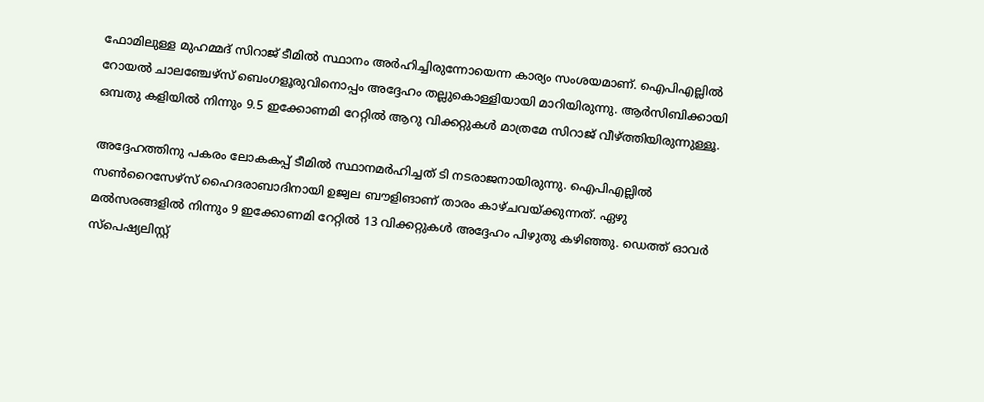ഫോമിലുള്ള മുഹമ്മദ് സിറാജ് ടീമില്‍ സ്ഥാനം അര്‍ഹിച്ചിരുന്നോയെന്ന കാര്യം സംശയമാണ്. ഐപിഎല്ലില്‍ റോയല്‍ ചാലഞ്ചേഴ്‌സ് ബെംഗളൂരുവിനൊപ്പം അദ്ദേഹം തല്ലുകൊള്ളിയായി മാറിയിരുന്നു. ആര്‍സിബിക്കായി ഒമ്പതു കളിയില്‍ നിന്നും 9.5 ഇക്കോണമി റേറ്റില്‍ ആറു വിക്കറ്റുകള്‍ മാത്രമേ സിറാജ് വീഴ്ത്തിയിരുന്നുള്ളൂ.

അദ്ദേഹത്തിനു പകരം ലോകകപ്പ് ടീമില്‍ സ്ഥാനമര്‍ഹിച്ചത് ടി നടരാജനായിരുന്നു. ഐപിഎല്ലില്‍ സണ്‍റൈസേഴ്‌സ് ഹൈദരാബാദിനായി ഉജ്വല ബൗളിങാണ് താരം കാഴ്ചവയ്ക്കുന്നത്. ഏഴു മല്‍സരങ്ങളില്‍ നിന്നും 9 ഇക്കോണമി റേറ്റില്‍ 13 വിക്കറ്റുകള്‍ അദ്ദേഹം പിഴുതു കഴിഞ്ഞു. ഡെത്ത് ഓവര്‍ സ്‌പെഷ്യലിസ്റ്റ്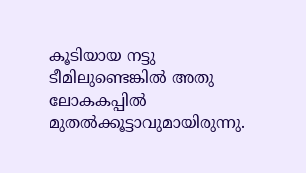കൂടിയായ നട്ടു ടീമിലുണ്ടെങ്കില്‍ അതു ലോകകപ്പില്‍ മുതല്‍ക്കൂട്ടാവുമായിരുന്നു.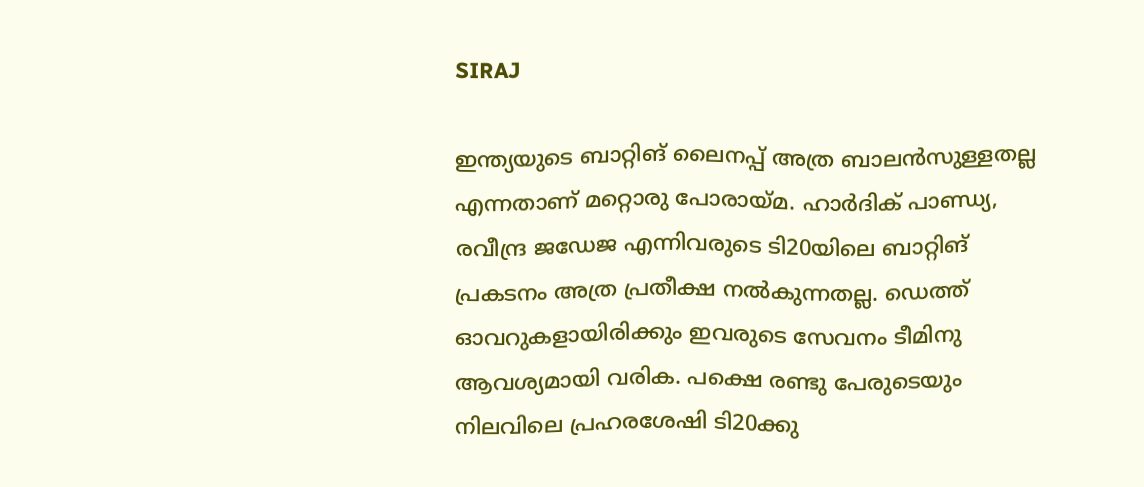SIRAJ

ഇന്ത്യയുടെ ബാറ്റിങ് ലൈനപ്പ് അത്ര ബാലന്‍സുള്ളതല്ല എന്നതാണ് മറ്റൊരു പോരായ്മ. ഹാര്‍ദിക് പാണ്ഡ്യ, രവീന്ദ്ര ജഡേജ എന്നിവരുടെ ടി20യിലെ ബാറ്റിങ് പ്രകടനം അത്ര പ്രതീക്ഷ നല്‍കുന്നതല്ല. ഡെത്ത് ഓവറുകളായിരിക്കും ഇവരുടെ സേവനം ടീമിനു ആവശ്യമായി വരിക. പക്ഷെ രണ്ടു പേരുടെയും നിലവിലെ പ്രഹരശേഷി ടി20ക്കു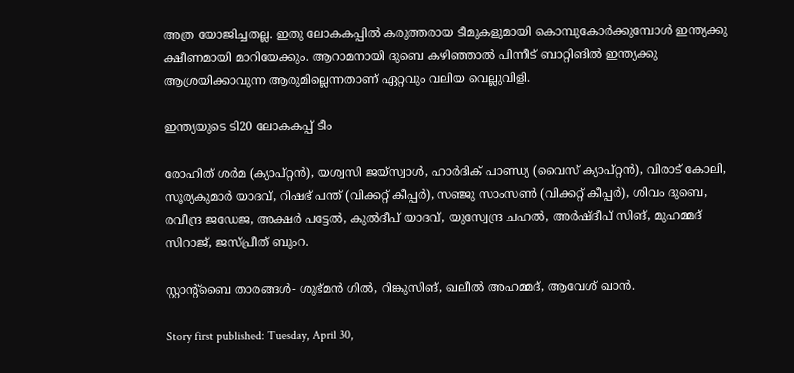അത്ര യോജിച്ചതല്ല. ഇതു ലോകകപ്പില്‍ കരുത്തരായ ടീമുകളുമായി കൊമ്പുകോര്‍ക്കുമ്പോള്‍ ഇന്ത്യക്കു ക്ഷീണമായി മാറിയേക്കും. ആറാമനായി ദുബെ കഴിഞ്ഞാല്‍ പിന്നീട് ബാറ്റിങില്‍ ഇന്ത്യക്കു ആശ്രയിക്കാവുന്ന ആരുമില്ലെന്നതാണ് ഏറ്റവും വലിയ വെല്ലുവിളി.

ഇന്ത്യയുടെ ടി20 ലോകകപ്പ് ടീം

രോഹിത് ശര്‍മ (ക്യാപ്റ്റന്‍), യശ്വസി ജയ്സ്വാള്‍, ഹാര്‍ദിക് പാണ്ഡ്യ (വൈസ് ക്യാപ്റ്റന്‍), വിരാട് കോലി, സൂര്യകുമാര്‍ യാദവ്, റിഷഭ് പന്ത് (വിക്കറ്റ് കീപ്പര്‍), സഞ്ജു സാംസണ്‍ (വിക്കറ്റ് കീപ്പര്‍), ശിവം ദുബെ, രവീന്ദ്ര ജഡേജ, അക്ഷര്‍ പട്ടേല്‍, കുല്‍ദീപ് യാദവ്, യുസ്വേന്ദ്ര ചഹല്‍, അര്‍ഷ്ദീപ് സിങ്, മുഹമ്മദ് സിറാജ്, ജസ്പ്രീത് ബുംറ.

സ്റ്റാന്റ്‌ബൈ താരങ്ങള്‍- ശുഭ്മന്‍ ഗില്‍, റിങ്കുസിങ്, ഖലീല്‍ അഹമ്മദ്, ആവേശ് ഖാന്‍.

Story first published: Tuesday, April 30,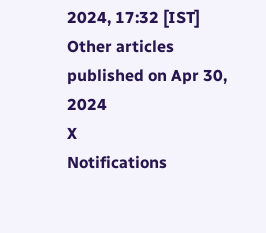2024, 17:32 [IST]
Other articles published on Apr 30, 2024
X
Notifications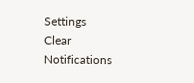Settings
Clear Notifications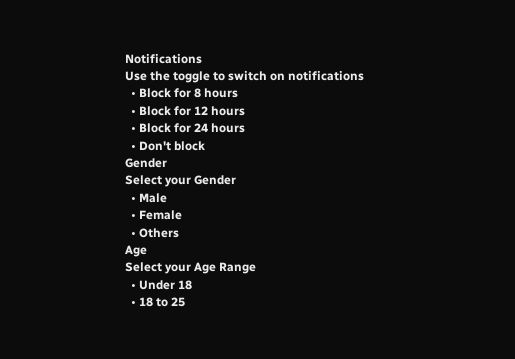Notifications
Use the toggle to switch on notifications
  • Block for 8 hours
  • Block for 12 hours
  • Block for 24 hours
  • Don't block
Gender
Select your Gender
  • Male
  • Female
  • Others
Age
Select your Age Range
  • Under 18
  • 18 to 25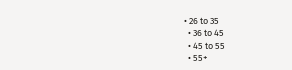• 26 to 35
  • 36 to 45
  • 45 to 55
  • 55+